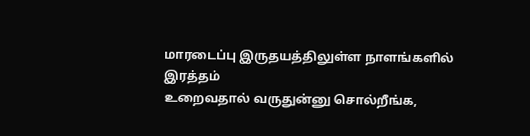மாரடைப்பு இருதயத்திலுள்ள நாளங்களில் இரத்தம்
உறைவதால் வருதுன்னு சொல்றீங்க,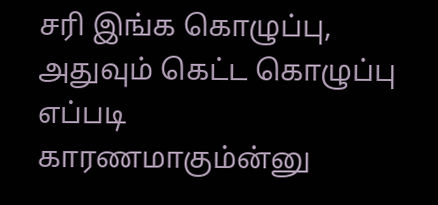சரி இங்க கொழுப்பு, அதுவும் கெட்ட கொழுப்பு எப்படி
காரணமாகும்ன்னு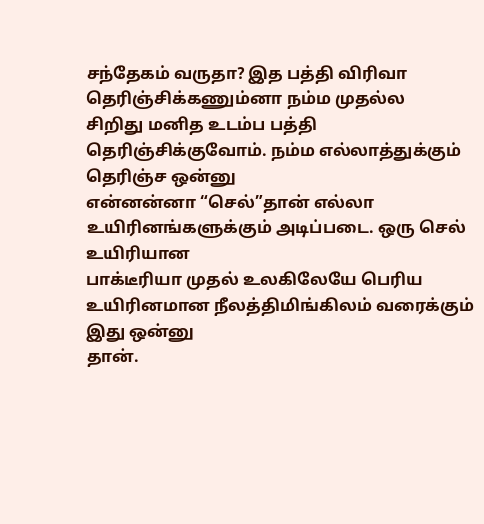சந்தேகம் வருதா? இத பத்தி விரிவா தெரிஞ்சிக்கணும்னா நம்ம முதல்ல
சிறிது மனித உடம்ப பத்தி தெரிஞ்சிக்குவோம். நம்ம எல்லாத்துக்கும் தெரிஞ்ச ஒன்னு
என்னன்னா “செல்”தான் எல்லா உயிரினங்களுக்கும் அடிப்படை. ஒரு செல் உயிரியான
பாக்டீரியா முதல் உலகிலேயே பெரிய உயிரினமான நீலத்திமிங்கிலம் வரைக்கும் இது ஒன்னு
தான்.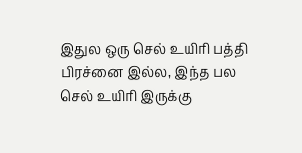இதுல ஒரு செல் உயிரி பத்தி பிரச்னை இல்ல, இந்த பல செல் உயிரி இருக்கு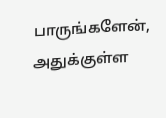பாருங்களேன், அதுக்குள்ள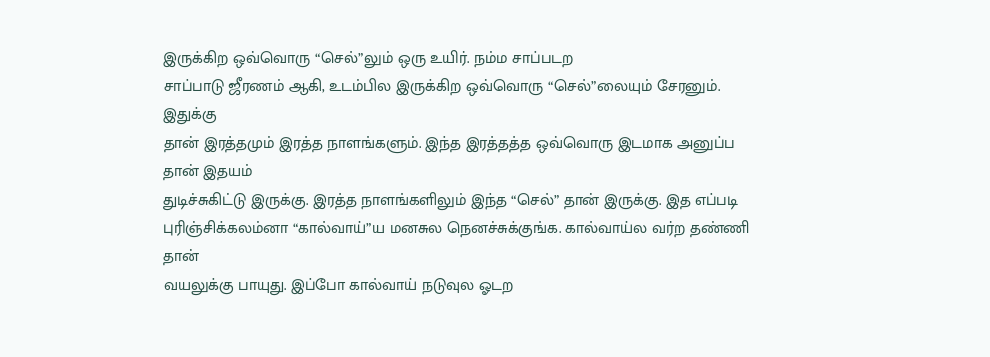இருக்கிற ஒவ்வொரு “செல்”லும் ஒரு உயிர். நம்ம சாப்படற
சாப்பாடு ஜீரணம் ஆகி, உடம்பில இருக்கிற ஒவ்வொரு “செல்”லையும் சேரனும். இதுக்கு
தான் இரத்தமும் இரத்த நாளங்களும். இந்த இரத்தத்த ஒவ்வொரு இடமாக அனுப்ப தான் இதயம்
துடிச்சுகிட்டு இருக்கு. இரத்த நாளங்களிலும் இந்த “செல்” தான் இருக்கு. இத எப்படி
புரிஞ்சிக்கலம்னா “கால்வாய்”ய மனசுல நெனச்சுக்குங்க. கால்வாய்ல வர்ற தண்ணி தான்
வயலுக்கு பாயுது. இப்போ கால்வாய் நடுவுல ஓடற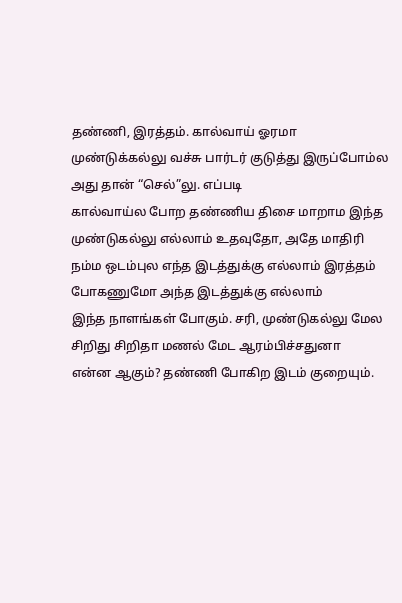தண்ணி, இரத்தம். கால்வாய் ஓரமா
முண்டுக்கல்லு வச்சு பார்டர் குடுத்து இருப்போம்ல அது தான் “செல்”லு. எப்படி
கால்வாய்ல போற தண்ணிய திசை மாறாம இந்த முண்டுகல்லு எல்லாம் உதவுதோ, அதே மாதிரி
நம்ம ஒடம்புல எந்த இடத்துக்கு எல்லாம் இரத்தம் போகணுமோ அந்த இடத்துக்கு எல்லாம்
இந்த நாளங்கள் போகும். சரி, முண்டுகல்லு மேல சிறிது சிறிதா மணல் மேட ஆரம்பிச்சதுனா
என்ன ஆகும்? தண்ணி போகிற இடம் குறையும்.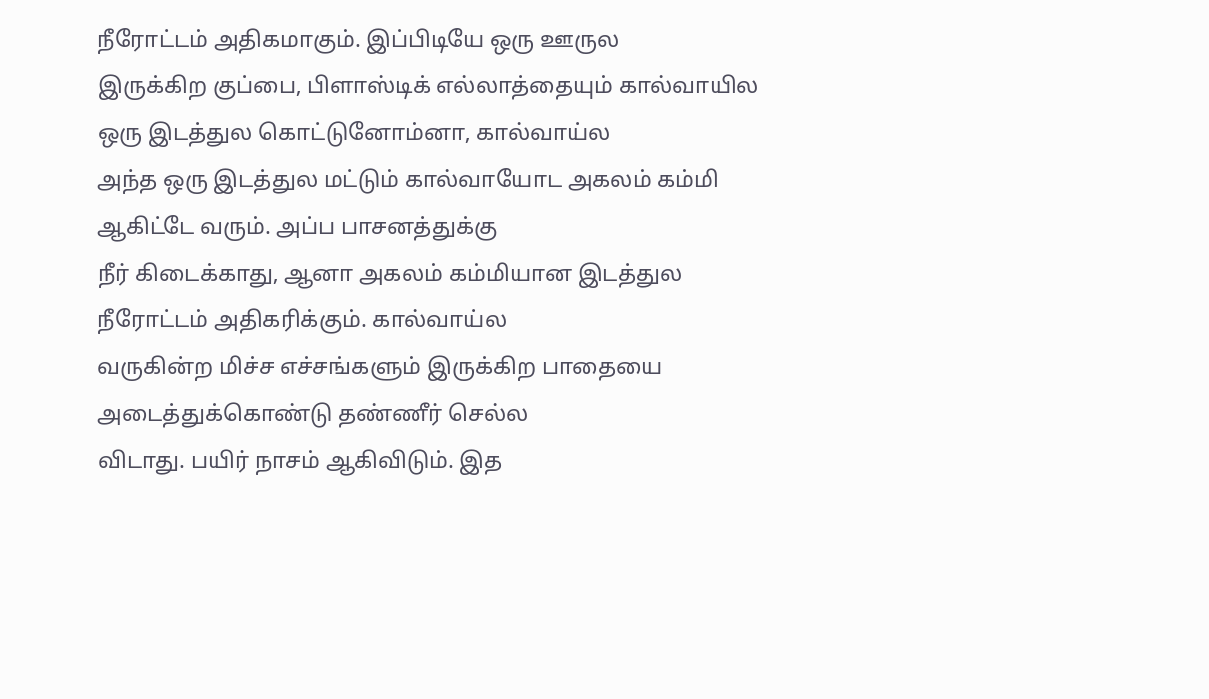நீரோட்டம் அதிகமாகும். இப்பிடியே ஒரு ஊருல
இருக்கிற குப்பை, பிளாஸ்டிக் எல்லாத்தையும் கால்வாயில ஒரு இடத்துல கொட்டுனோம்னா, கால்வாய்ல
அந்த ஒரு இடத்துல மட்டும் கால்வாயோட அகலம் கம்மி ஆகிட்டே வரும். அப்ப பாசனத்துக்கு
நீர் கிடைக்காது, ஆனா அகலம் கம்மியான இடத்துல நீரோட்டம் அதிகரிக்கும். கால்வாய்ல
வருகின்ற மிச்ச எச்சங்களும் இருக்கிற பாதையை அடைத்துக்கொண்டு தண்ணீர் செல்ல
விடாது. பயிர் நாசம் ஆகிவிடும். இத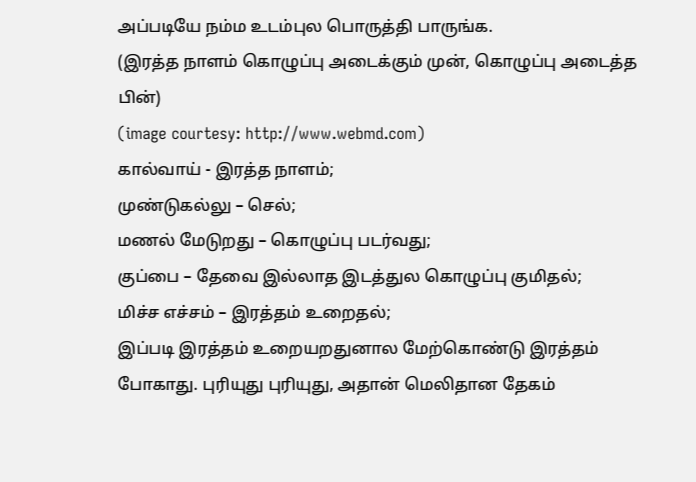அப்படியே நம்ம உடம்புல பொருத்தி பாருங்க.
(இரத்த நாளம் கொழுப்பு அடைக்கும் முன், கொழுப்பு அடைத்த பின்)
(image courtesy: http://www.webmd.com)
கால்வாய் - இரத்த நாளம்;
முண்டுகல்லு – செல்;
மணல் மேடுறது – கொழுப்பு படர்வது;
குப்பை – தேவை இல்லாத இடத்துல கொழுப்பு குமிதல்;
மிச்ச எச்சம் – இரத்தம் உறைதல்;
இப்படி இரத்தம் உறையறதுனால மேற்கொண்டு இரத்தம்
போகாது. புரியுது புரியுது, அதான் மெலிதான தேகம்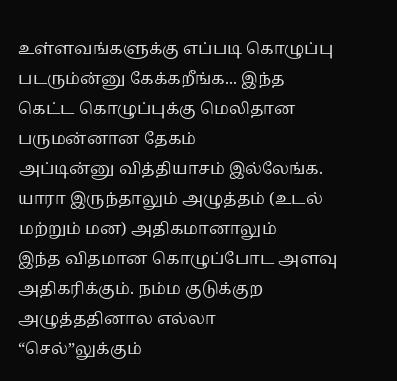உள்ளவங்களுக்கு எப்படி கொழுப்பு
படரும்ன்னு கேக்கறீங்க... இந்த கெட்ட கொழுப்புக்கு மெலிதான பருமன்னான தேகம்
அப்டின்னு வித்தியாசம் இல்லேங்க. யாரா இருந்தாலும் அழுத்தம் (உடல் மற்றும் மன) அதிகமானாலும்
இந்த விதமான கொழுப்போட அளவு அதிகரிக்கும். நம்ம குடுக்குற அழுத்ததினால எல்லா
“செல்”லுக்கும்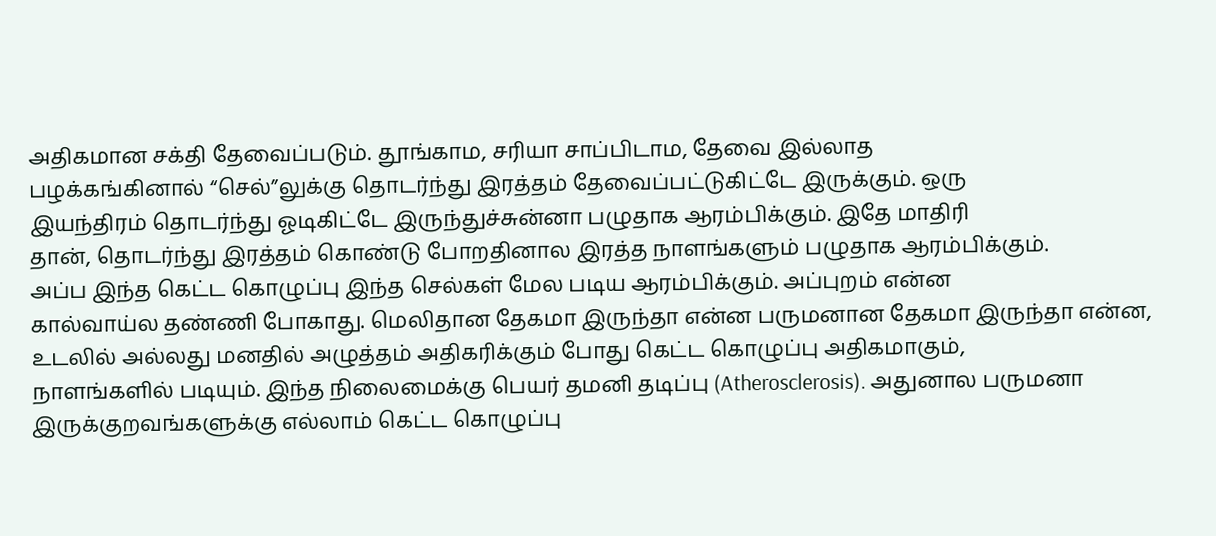அதிகமான சக்தி தேவைப்படும். தூங்காம, சரியா சாப்பிடாம, தேவை இல்லாத
பழக்கங்கினால் “செல்”லுக்கு தொடர்ந்து இரத்தம் தேவைப்பட்டுகிட்டே இருக்கும். ஒரு
இயந்திரம் தொடர்ந்து ஓடிகிட்டே இருந்துச்சுன்னா பழுதாக ஆரம்பிக்கும். இதே மாதிரி
தான், தொடர்ந்து இரத்தம் கொண்டு போறதினால இரத்த நாளங்களும் பழுதாக ஆரம்பிக்கும்.
அப்ப இந்த கெட்ட கொழுப்பு இந்த செல்கள் மேல படிய ஆரம்பிக்கும். அப்புறம் என்ன
கால்வாய்ல தண்ணி போகாது. மெலிதான தேகமா இருந்தா என்ன பருமனான தேகமா இருந்தா என்ன,
உடலில் அல்லது மனதில் அழுத்தம் அதிகரிக்கும் போது கெட்ட கொழுப்பு அதிகமாகும்,
நாளங்களில் படியும். இந்த நிலைமைக்கு பெயர் தமனி தடிப்பு (Atherosclerosis). அதுனால பருமனா இருக்குறவங்களுக்கு எல்லாம் கெட்ட கொழுப்பு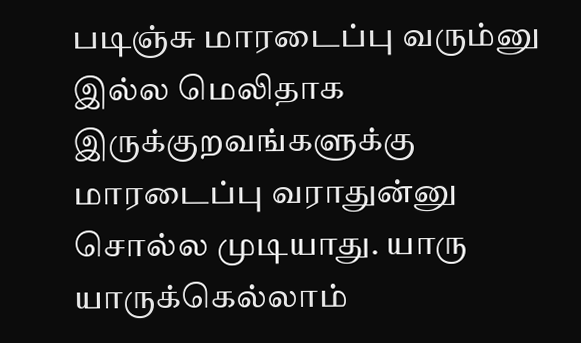படிஞ்சு மாரடைப்பு வரும்னு இல்ல மெலிதாக
இருக்குறவங்களுக்கு மாரடைப்பு வராதுன்னு சொல்ல முடியாது. யாரு யாருக்கெல்லாம்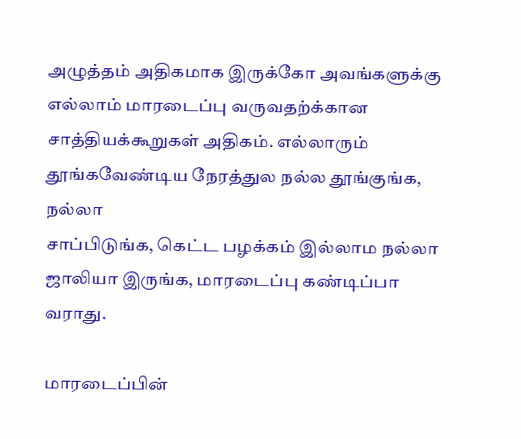அழுத்தம் அதிகமாக இருக்கோ அவங்களுக்கு எல்லாம் மாரடைப்பு வருவதற்க்கான
சாத்தியக்கூறுகள் அதிகம். எல்லாரும் தூங்கவேண்டிய நேரத்துல நல்ல தூங்குங்க, நல்லா
சாப்பிடுங்க, கெட்ட பழக்கம் இல்லாம நல்லா ஜாலியா இருங்க, மாரடைப்பு கண்டிப்பா
வராது.

மாரடைப்பின்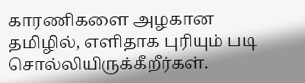காரணிகளை அழகான தமிழில், எளிதாக புரியும் படி சொல்லியிருக்கீறீர்கள்.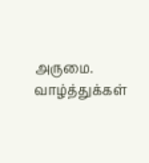அருமை. வாழ்த்துக்கள்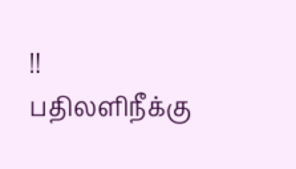!!
பதிலளிநீக்கு